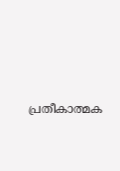പ്രതീകാത്മക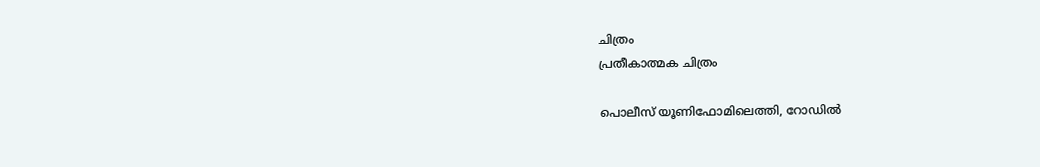ചിത്രം
പ്രതീകാത്മക ചിത്രം

പൊലീസ് യൂണിഫോമിലെത്തി, റോഡില്‍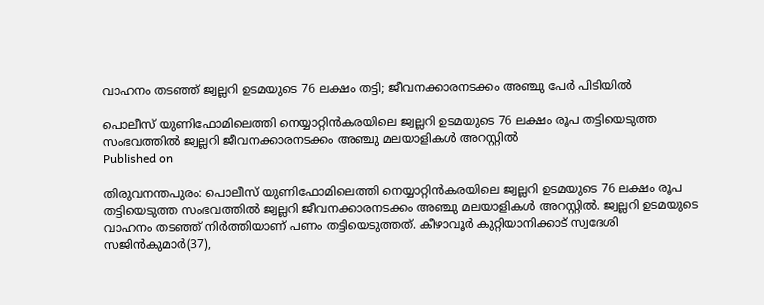വാഹനം തടഞ്ഞ് ജ്വല്ലറി ഉടമയുടെ 76 ലക്ഷം തട്ടി; ജീവനക്കാരനടക്കം അഞ്ചു പേര്‍ പിടിയില്‍

പൊലീസ് യുണിഫോമിലെത്തി നെയ്യാറ്റിന്‍കരയിലെ ജ്വല്ലറി ഉടമയുടെ 76 ലക്ഷം രൂപ തട്ടിയെടുത്ത സംഭവത്തില്‍ ജ്വല്ലറി ജീവനക്കാരനടക്കം അഞ്ചു മലയാളികള്‍ അറസ്റ്റില്‍
Published on

തിരുവനന്തപുരം: പൊലീസ് യുണിഫോമിലെത്തി നെയ്യാറ്റിന്‍കരയിലെ ജ്വല്ലറി ഉടമയുടെ 76 ലക്ഷം രൂപ തട്ടിയെടുത്ത സംഭവത്തില്‍ ജ്വല്ലറി ജീവനക്കാരനടക്കം അഞ്ചു മലയാളികള്‍ അറസ്റ്റില്‍. ജ്വല്ലറി ഉടമയുടെ വാഹനം തടഞ്ഞ് നിര്‍ത്തിയാണ് പണം തട്ടിയെടുത്തത്. കീഴാവൂര്‍ കുറ്റിയാനിക്കാട് സ്വദേശി സജിന്‍കുമാര്‍(37),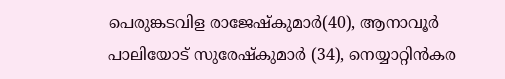പെരുങ്കടവിള രാജേഷ്‌കുമാര്‍(40), ആനാവൂര്‍ പാലിയോട് സുരേഷ്‌കുമാര്‍ (34), നെയ്യാറ്റിന്‍കര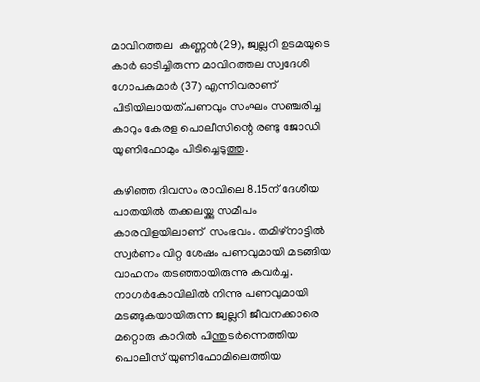മാവിറത്തല  കണ്ണന്‍(29), ജ്വല്ലറി ഉടമയുടെ കാര്‍ ഓടിച്ചിരുന്ന മാവിറത്തല സ്വദേശി ഗോപകുമാര്‍ (37) എന്നിവരാണ് പിടിയിലായത്.പണവും സംഘം സഞ്ചരിച്ച കാറും കേരള പൊലീസിന്റെ രണ്ടു ജോഡി യുണിഫോമും പിടിച്ചെടുത്തു.

കഴിഞ്ഞ ദിവസം രാവിലെ 8.15ന് ദേശീയ പാതയില്‍ തക്കലയ്ക്കു സമീപം കാരവിളയിലാണ്  സംഭവം. തമിഴ്‌നാട്ടില്‍ സ്വര്‍ണം വിറ്റ ശേഷം പണവുമായി മടങ്ങിയ വാഹനം തടഞ്ഞായിരുന്നു കവര്‍ച്ച. നാഗര്‍കോവിലില്‍ നിന്നു പണവുമായി മടങ്ങുകയായിരുന്ന ജ്വല്ലറി ജീവനക്കാരെ  മറ്റൊരു കാറില്‍ പിന്തുടര്‍ന്നെത്തിയ പൊലീസ് യുണിഫോമിലെത്തിയ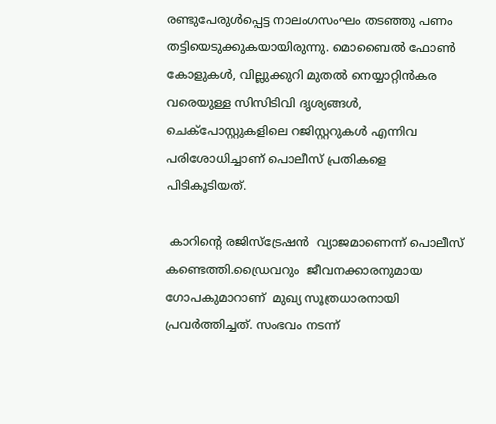രണ്ടുപേരുള്‍പ്പെട്ട നാലംഗസംഘം തടഞ്ഞു പണം തട്ടിയെടുക്കുകയായിരുന്നു. മൊബൈല്‍ ഫോണ്‍ കോളുകള്‍, വില്ലുക്കുറി മുതല്‍ നെയ്യാറ്റിന്‍കര വരെയുള്ള സിസിടിവി ദൃശ്യങ്ങള്‍, ചെക്‌പോസ്റ്റുകളിലെ റജിസ്റ്ററുകള്‍ എന്നിവ  പരിശോധിച്ചാണ് പൊലീസ് പ്രതികളെ പിടികൂടിയത്.

 കാറിന്റെ രജിസ്‌ട്രേഷന്‍  വ്യാജമാണെന്ന് പൊലീസ് കണ്ടെത്തി.ഡ്രൈവറും  ജീവനക്കാരനുമായ ഗോപകുമാറാണ്  മുഖ്യ സൂത്രധാരനായി പ്രവര്‍ത്തിച്ചത്. സംഭവം നടന്ന്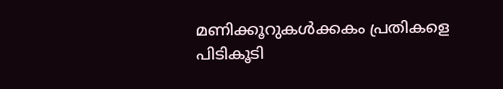മണിക്കൂറുകള്‍ക്കകം പ്രതികളെ പിടികൂടി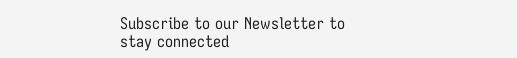Subscribe to our Newsletter to stay connected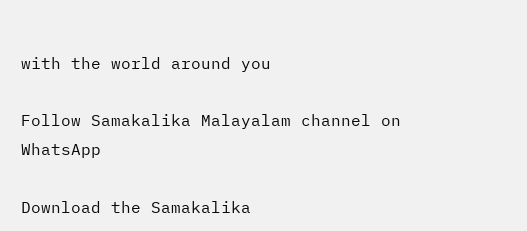with the world around you

Follow Samakalika Malayalam channel on WhatsApp

Download the Samakalika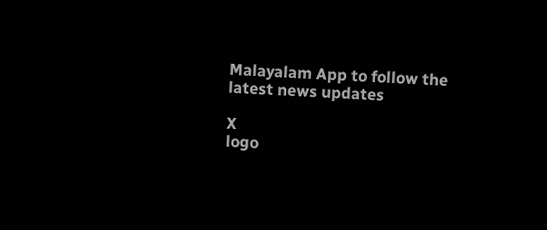Malayalam App to follow the latest news updates

X
logo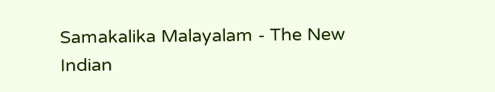Samakalika Malayalam - The New Indian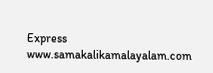Express
www.samakalikamalayalam.com